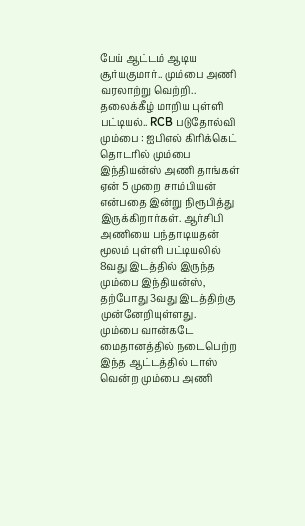பேய் ஆட்டம் ஆடிய சூர்யகுமார்.. மும்பை அணி வரலாற்று வெற்றி.. தலைக்கீழ் மாறிய புள்ளி பட்டியல்.. RCB படுதோல்வி
மும்பை : ஐபிஎல் கிரிக்கெட் தொடரில் மும்பை இந்தியன்ஸ் அணி தாங்கள் ஏன் 5 முறை சாம்பியன் என்பதை இன்று நிரூபித்து இருக்கிறார்கள். ஆர்சிபி அணியை பந்தாடியதன் மூலம் புள்ளி பட்டியலில் 8வது இடத்தில் இருந்த மும்பை இந்தியன்ஸ், தற்போது 3வது இடத்திற்கு முன்னேறியுள்ளது.
மும்பை வான்கடே மைதானத்தில் நடைபெற்ற இந்த ஆட்டத்தில் டாஸ் வென்ற மும்பை அணி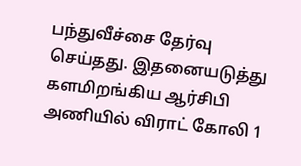பந்துவீச்சை தேர்வு செய்தது. இதனையடுத்து களமிறங்கிய ஆர்சிபி அணியில் விராட் கோலி 1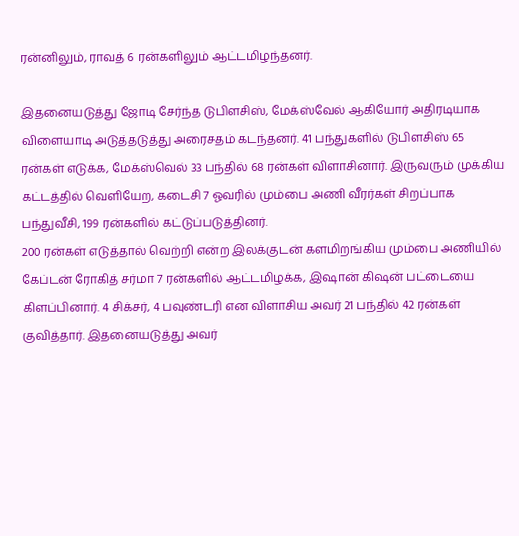ரன்னிலும், ராவத் 6 ரன்களிலும் ஆட்டமிழந்தனர்.

இதனையடுத்து ஜோடி சேர்ந்த டுபிளசிஸ், மேக்ஸ்வேல் ஆகியோர் அதிரடியாக விளையாடி அடுத்தடுத்து அரைசதம் கடந்தனர். 41 பந்துகளில் டுபிளசிஸ் 65 ரன்கள் எடுக்க, மேக்ஸ்வெல் 33 பந்தில் 68 ரன்கள் விளாசினார். இருவரும் முக்கிய கட்டத்தில் வெளியேற, கடைசி 7 ஓவரில் மும்பை அணி வீரர்கள் சிறப்பாக பந்துவீசி, 199 ரன்களில் கட்டுப்படுத்தினர்.
200 ரன்கள் எடுத்தால் வெற்றி என்ற இலக்குடன் களமிறங்கிய மும்பை அணியில் கேப்டன் ரோகித் சர்மா 7 ரன்களில் ஆட்டமிழக்க, இஷான் கிஷன் பட்டையை கிளப்பினார். 4 சிக்சர், 4 பவுண்டரி என விளாசிய அவர் 21 பந்தில் 42 ரன்கள் குவித்தார். இதனையடுத்து அவர்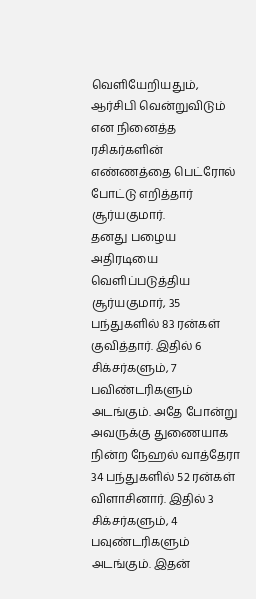வெளியேறியதும், ஆர்சிபி வென்றுவிடும் என நினைத்த ரசிகர்களின் எண்ணத்தை பெட்ரோல் போட்டு எறித்தார் சூர்யகுமார்.
தனது பழைய அதிரடியை வெளிப்படுத்திய சூர்யகுமார், 35 பந்துகளில் 83 ரன்கள் குவித்தார். இதில் 6 சிக்சர்களும், 7 பவிண்டரிகளும் அடங்கும். அதே போன்று அவருக்கு துணையாக நின்ற நேஹல் வாத்தேரா 34 பந்துகளில் 52 ரன்கள் விளாசினார். இதில் 3 சிக்சர்களும், 4 பவுண்டரிகளும் அடங்கும். இதன்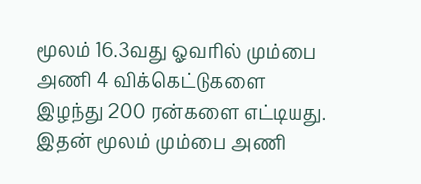மூலம் 16.3வது ஓவரில் மும்பை அணி 4 விக்கெட்டுகளை இழந்து 200 ரன்களை எட்டியது. இதன் மூலம் மும்பை அணி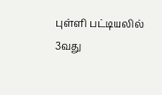புள்ளி பட்டியலில் 3வது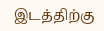இடத்திற்கு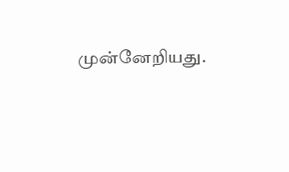முன்னேறியது.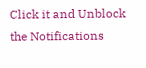Click it and Unblock the Notifications